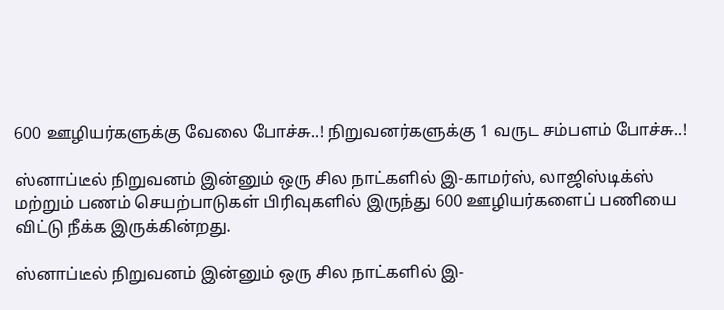600 ஊழியர்களுக்கு வேலை போச்சு..! நிறுவனர்களுக்கு 1 வருட சம்பளம் போச்சு..!

ஸ்னாப்டீல் நிறுவனம் இன்னும் ஒரு சில நாட்களில் இ-காமர்ஸ், லாஜிஸ்டிக்ஸ் மற்றும் பணம் செயற்பாடுகள் பிரிவுகளில் இருந்து 600 ஊழியர்களைப் பணியை விட்டு நீக்க இருக்கின்றது.

ஸ்னாப்டீல் நிறுவனம் இன்னும் ஒரு சில நாட்களில் இ-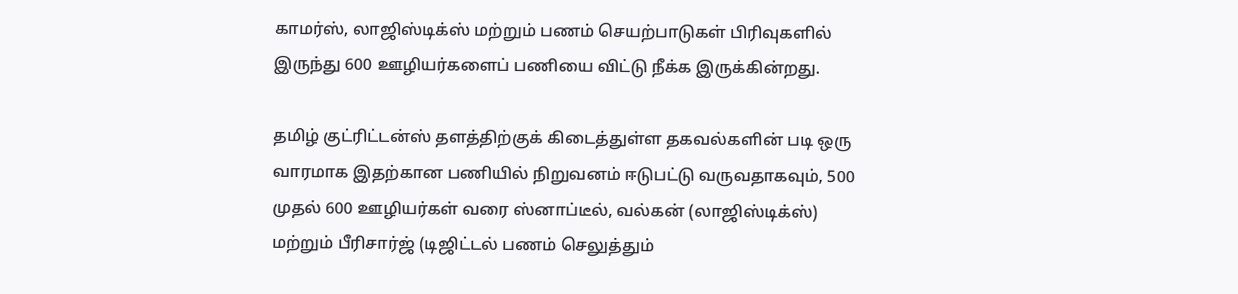காமர்ஸ், லாஜிஸ்டிக்ஸ் மற்றும் பணம் செயற்பாடுகள் பிரிவுகளில் இருந்து 600 ஊழியர்களைப் பணியை விட்டு நீக்க இருக்கின்றது.

தமிழ் குட்ரிட்டன்ஸ் தளத்திற்குக் கிடைத்துள்ள தகவல்களின் படி ஒரு வாரமாக இதற்கான பணியில் நிறுவனம் ஈடுபட்டு வருவதாகவும், 500 முதல் 600 ஊழியர்கள் வரை ஸ்னாப்டீல், வல்கன் (லாஜிஸ்டிக்ஸ்) மற்றும் பீரிசார்ஜ் (டிஜிட்டல் பணம் செலுத்தும்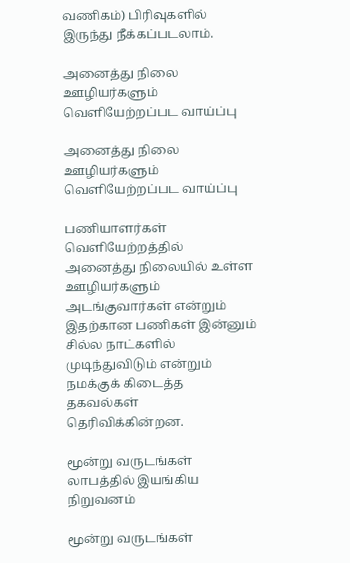வணிகம்) பிரிவுகளில் இருந்து நீக்கப்படலாம்.

அனைத்து நிலை ஊழியர்களும் வெளியேற்றப்பட வாய்ப்பு

அனைத்து நிலை ஊழியர்களும் வெளியேற்றப்பட வாய்ப்பு

பணியாளர்கள் வெளியேற்றத்தில் அனைத்து நிலையில் உள்ள ஊழியர்களும் அடங்குவார்கள் என்றும் இதற்கான பணிகள் இன்னும் சில்ல நாட்களில் முடிந்துவிடும் என்றும் நமக்குக் கிடைத்த தகவல்கள் தெரிவிக்கின்றன.

மூன்று வருடங்கள் லாபத்தில் இயங்கிய நிறுவனம்

மூன்று வருடங்கள்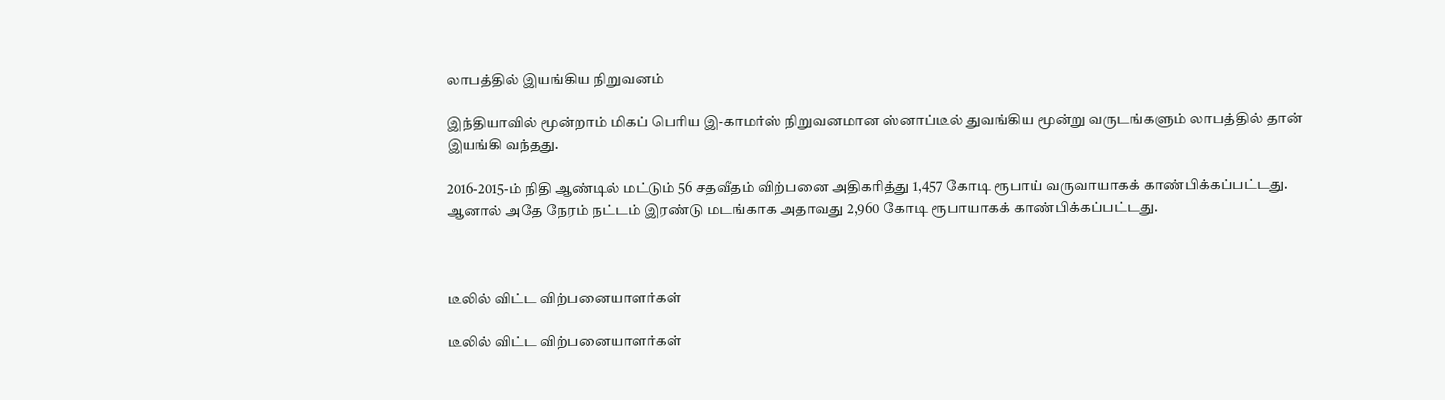லாபத்தில் இயங்கிய நிறுவனம்

இந்தியாவில் மூன்றாம் மிகப் பெரிய இ-காமர்ஸ் நிறுவனமான ஸ்னாப்டீல் துவங்கிய மூன்று வருடங்களும் லாபத்தில் தான் இயங்கி வந்தது.

2016-2015-ம் நிதி ஆண்டில் மட்டும் 56 சதவீதம் விற்பனை அதிகரித்து 1,457 கோடி ரூபாய் வருவாயாகக் காண்பிக்கப்பட்டது. ஆனால் அதே நேரம் நட்டம் இரண்டு மடங்காக அதாவது 2,960 கோடி ரூபாயாகக் காண்பிக்கப்பட்டது.



டீலில் விட்ட விற்பனையாளர்கள்

டீலில் விட்ட விற்பனையாளர்கள்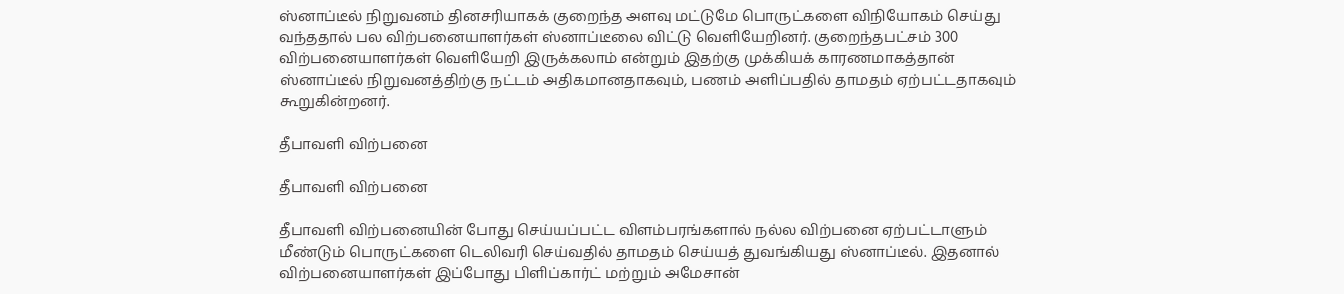ஸ்னாப்டீல் நிறுவனம் தினசரியாகக் குறைந்த அளவு மட்டுமே பொருட்களை விநியோகம் செய்து வந்ததால் பல விற்பனையாளர்கள் ஸ்னாப்டீலை விட்டு வெளியேறினர். குறைந்தபட்சம் 300 விற்பனையாளர்கள் வெளியேறி இருக்கலாம் என்றும் இதற்கு முக்கியக் காரணமாகத்தான் ஸ்னாப்டீல் நிறுவனத்திற்கு நட்டம் அதிகமானதாகவும், பணம் அளிப்பதில் தாமதம் ஏற்பட்டதாகவும் கூறுகின்றனர்.

தீபாவளி விற்பனை

தீபாவளி விற்பனை

தீபாவளி விற்பனையின் போது செய்யப்பட்ட விளம்பரங்களால் நல்ல விற்பனை ஏற்பட்டாளும் மீண்டும் பொருட்களை டெலிவரி செய்வதில் தாமதம் செய்யத் துவங்கியது ஸ்னாப்டீல். இதனால் விற்பனையாளர்கள் இப்போது பிளிப்கார்ட் மற்றும் அமேசான்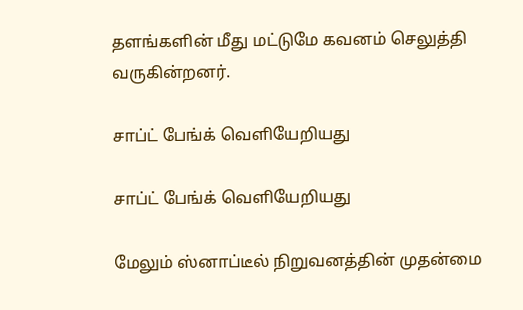தளங்களின் மீது மட்டுமே கவனம் செலுத்தி வருகின்றனர்.

சாப்ட் பேங்க் வெளியேறியது

சாப்ட் பேங்க் வெளியேறியது

மேலும் ஸ்னாப்டீல் நிறுவனத்தின் முதன்மை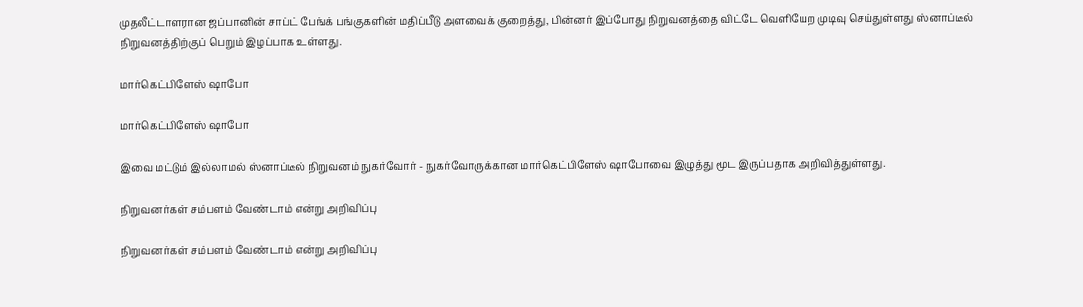முதலீட்டாளரான ஜப்பானின் சாப்ட் பேங்க் பங்குகளின் மதிப்பீடு அளவைக் குறைத்து, பின்னர் இப்போது நிறுவனத்தை விட்டே வெளியேற முடிவு செய்துள்ளது ஸ்னாப்டீல் நிறுவனத்திற்குப் பெறும் இழப்பாக உள்ளது.

மார்கெட்பிளேஸ் ஷாபோ

மார்கெட்பிளேஸ் ஷாபோ

இவை மட்டும் இல்லாமல் ஸ்னாப்டீல் நிறுவனம் நுகர்வோர் - நுகர்வோருக்கான மார்கெட்பிளேஸ் ஷாபோவை இழுத்து மூட இருப்பதாக அறிவித்துள்ளது.

நிறுவனர்கள் சம்பளம் வேண்டாம் என்று அறிவிப்பு

நிறுவனர்கள் சம்பளம் வேண்டாம் என்று அறிவிப்பு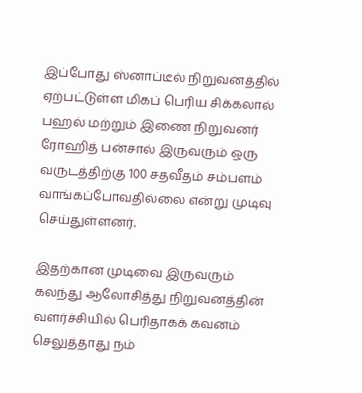இப்போது ஸ்னாப்டீல் நிறுவனத்தில் ஏற்பட்டுள்ள மிகப் பெரிய சிக்கலால் பஹல் மற்றும் இணை நிறுவனர் ரோஹித் பன்சால் இருவரும் ஒரு வருடத்திற்கு 100 சதவீதம் சம்பளம் வாங்கப்போவதில்லை என்று முடிவு செய்துள்ளனர்.

இதற்கான முடிவை இருவரும் கலந்து ஆலோசித்து நிறுவனத்தின் வளர்ச்சியில் பெரிதாகக் கவனம் செலுத்தாது நம்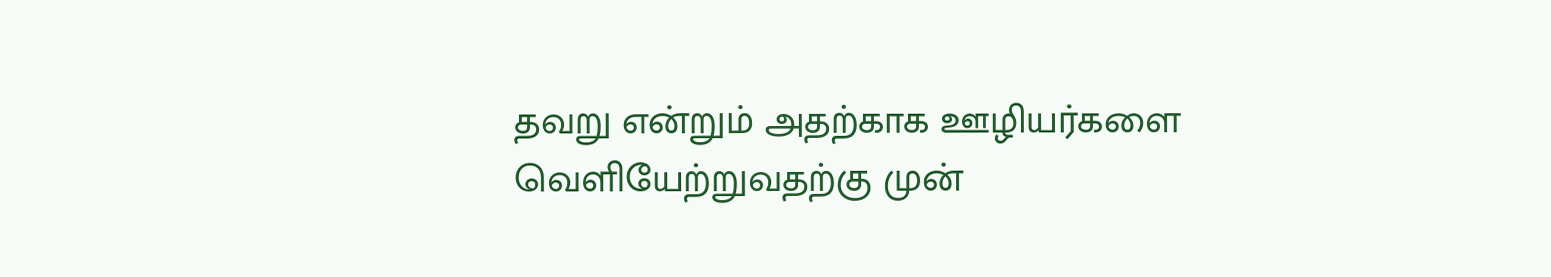தவறு என்றும் அதற்காக ஊழியர்களை வெளியேற்றுவதற்கு முன்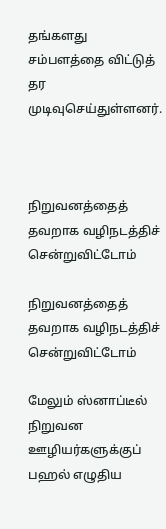தங்களது சம்பளத்தை விட்டுத் தர முடிவுசெய்துள்ளனர்.



நிறுவனத்தைத் தவறாக வழிநடத்திச் சென்றுவிட்டோம்

நிறுவனத்தைத் தவறாக வழிநடத்திச் சென்றுவிட்டோம்

மேலும் ஸ்னாப்டீல் நிறுவன ஊழியர்களுக்குப் பஹல் எழுதிய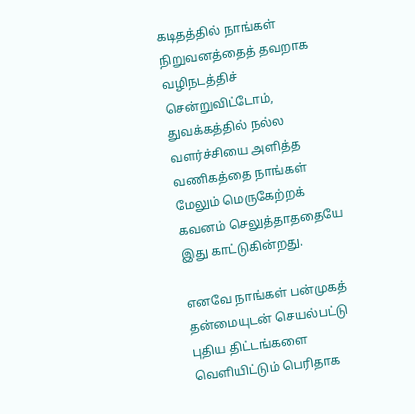கடிதத்தில் நாங்கள் நிறுவனத்தைத் தவறாக வழிநடத்திச் சென்றுவிட்டோம், துவக்கத்தில் நல்ல வளர்ச்சியை அளித்த வணிகத்தை நாங்கள் மேலும் மெருகேற்றக் கவனம் செலுத்தாததையே இது காட்டுகின்றது.

எனவே நாங்கள் பன்முகத் தன்மையுடன் செயல்பட்டு புதிய திட்டங்களை வெளியிட்டும் பெரிதாக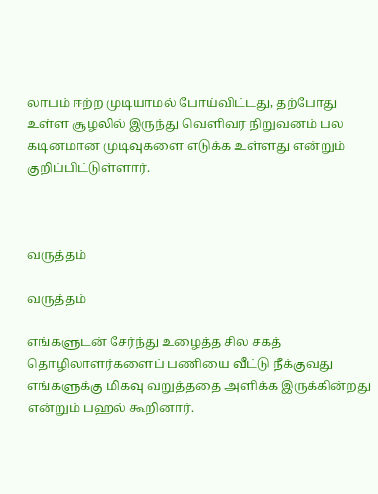லாபம் ஈற்ற முடியாமல் போய்விட்டது, தற்போது உள்ள சூழலில் இருந்து வெளிவர நிறுவனம் பல கடினமான முடிவுகளை எடுக்க உள்ளது என்றும் குறிப்பிட்டுள்ளார்.



வருத்தம்

வருத்தம்

எங்களுடன் சேர்ந்து உழைத்த சில சகத் தொழிலாளர்களைப் பணியை வீட்டு நீக்குவது எங்களுக்கு மிகவு வறுத்ததை அளிக்க இருக்கின்றது என்றும் பஹல் கூறினார்.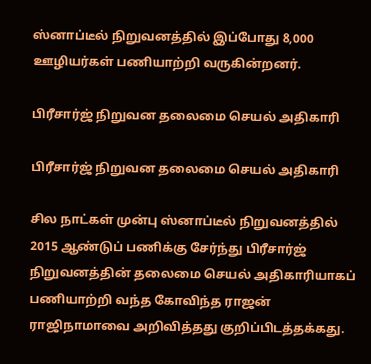ஸ்னாப்டீல் நிறுவனத்தில் இப்போது 8,000 ஊழியர்கள் பணியாற்றி வருகின்றனர்.

பிரீசார்ஜ் நிறுவன தலைமை செயல் அதிகாரி

பிரீசார்ஜ் நிறுவன தலைமை செயல் அதிகாரி

சில நாட்கள் முன்பு ஸ்னாப்டீல் நிறுவனத்தில் 2015 ஆண்டுப் பணிக்கு சேர்ந்து பிரீசார்ஜ் நிறுவனத்தின் தலைமை செயல் அதிகாரியாகப் பணியாற்றி வந்த கோவிந்த ராஜன் ராஜிநாமாவை அறிவித்தது குறிப்பிடத்தக்கது.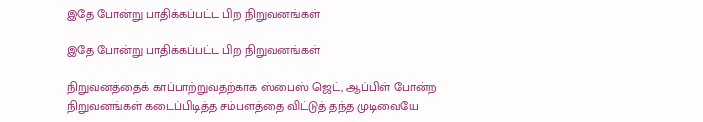இதே போன்று பாதிக்கப்பட்ட பிற நிறுவனங்கள்

இதே போன்று பாதிக்கப்பட்ட பிற நிறுவனங்கள்

நிறுவனத்தைக் காப்பாற்றுவதற்காக ஸ்பைஸ் ஜெட், ஆப்பிள் போன்ற நிறுவனங்கள் கடைப்பிடித்த சம்பளத்தை விட்டுத் தந்த முடிவையே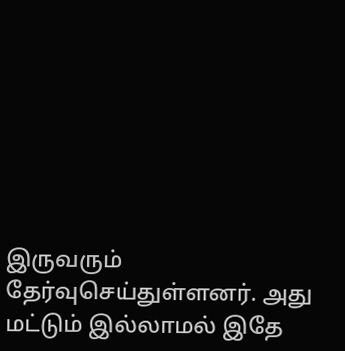இருவரும் தேர்வுசெய்துள்ளனர். அது மட்டும் இல்லாமல் இதே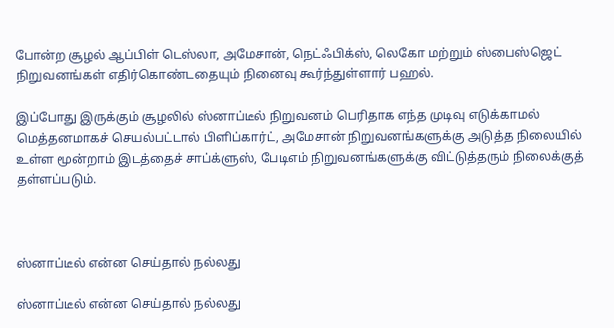போன்ற சூழல் ஆப்பிள் டெஸ்லா, அமேசான், நெட்ஃபிக்ஸ், லெகோ மற்றும் ஸ்பைஸ்ஜெட் நிறுவனங்கள் எதிர்கொண்டதையும் நினைவு கூர்ந்துள்ளார் பஹல்.

இப்போது இருக்கும் சூழலில் ஸ்னாப்டீல் நிறுவனம் பெரிதாக எந்த முடிவு எடுக்காமல் மெத்தனமாகச் செயல்பட்டால் பிளிப்கார்ட், அமேசான் நிறுவனங்களுக்கு அடுத்த நிலையில் உள்ள மூன்றாம் இடத்தைச் சாப்க்ளுஸ், பேடிஎம் நிறுவனங்களுக்கு விட்டுத்தரும் நிலைக்குத் தள்ளப்படும்.



ஸ்னாப்டீல் என்ன செய்தால் நல்லது

ஸ்னாப்டீல் என்ன செய்தால் நல்லது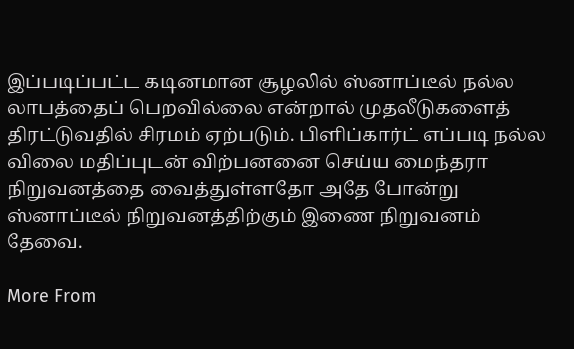இப்படிப்பட்ட கடினமான சூழலில் ஸ்னாப்டீல் நல்ல லாபத்தைப் பெறவில்லை என்றால் முதலீடுகளைத் திரட்டுவதில் சிரமம் ஏற்படும். பிளிப்கார்ட் எப்படி நல்ல விலை மதிப்புடன் விற்பனனை செய்ய மைந்தரா நிறுவனத்தை வைத்துள்ளதோ அதே போன்று ஸ்னாப்டீல் நிறுவனத்திற்கும் இணை நிறுவனம் தேவை.

More From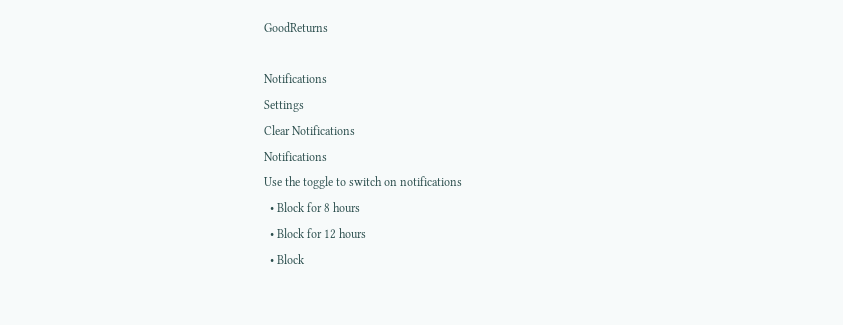GoodReturns

Notifications
Settings
Clear Notifications
Notifications
Use the toggle to switch on notifications
  • Block for 8 hours
  • Block for 12 hours
  • Block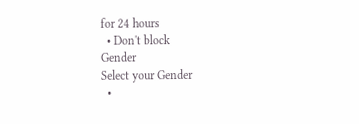for 24 hours
  • Don't block
Gender
Select your Gender
  •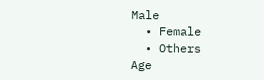Male
  • Female
  • Others
Age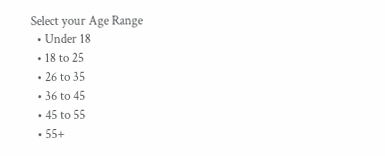Select your Age Range
  • Under 18
  • 18 to 25
  • 26 to 35
  • 36 to 45
  • 45 to 55
  • 55+